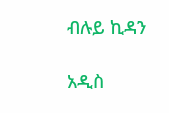ብሉይ ኪዳን

አዲስ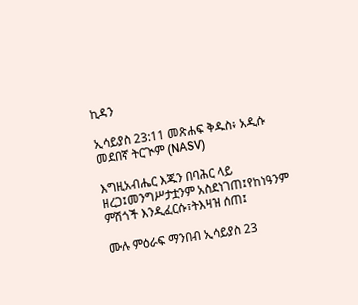ኪዳን

ኢሳይያስ 23:11 መጽሐፍ ቅዱስ፥ አዲሱ መደበኛ ትርጒም (NASV)

እግዚአብሔር እጁን በባሕር ላይ ዘረጋ፤መንግሥታቷንም አስደነገጠ፤የከነዓንም ምሽጎች እንዲፈርሱ፣ትእዛዝ ሰጠ፤

ሙሉ ምዕራፍ ማንበብ ኢሳይያስ 23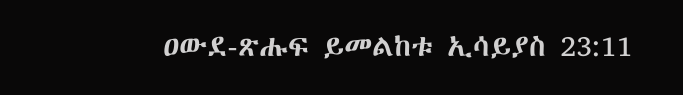ዐውደ-ጽሑፍ ይመልከቱ ኢሳይያስ 23:11